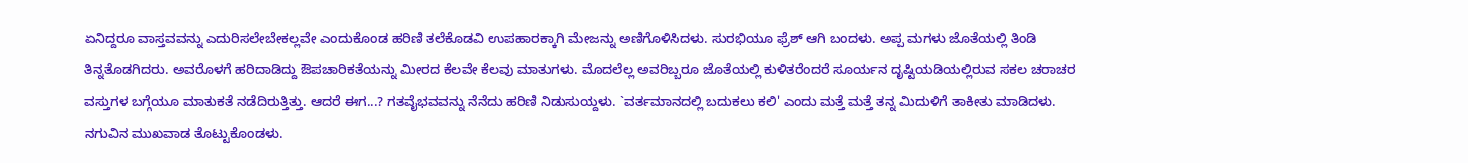ಏನಿದ್ದರೂ ವಾಸ್ತವವನ್ನು ಎದುರಿಸಲೇಬೇಕಲ್ಲವೇ ಎಂದುಕೊಂಡ ಹರಿಣಿ ತಲೆಕೊಡವಿ ಉಪಹಾರಕ್ಕಾಗಿ ಮೇಜನ್ನು ಅಣಿಗೊಳಿಸಿದಳು. ಸುರಭಿಯೂ ಫ್ರೆಶ್ ಆಗಿ ಬಂದಳು. ಅಪ್ಪ ಮಗಳು ಜೊತೆಯಲ್ಲಿ ತಿಂಡಿ ತಿನ್ನತೊಡಗಿದರು. ಅವರೊಳಗೆ ಹರಿದಾಡಿದ್ದು ಔಪಚಾರಿಕತೆಯನ್ನು ಮೀರದ ಕೆಲವೇ ಕೆಲವು ಮಾತುಗಳು. ಮೊದಲೆಲ್ಲ ಅವರಿಬ್ಬರೂ ಜೊತೆಯಲ್ಲಿ ಕುಳಿತರೆಂದರೆ ಸೂರ್ಯನ ದೃಷ್ಟಿಯಡಿಯಲ್ಲಿರುವ ಸಕಲ ಚರಾಚರ ವಸ್ತುಗಳ ಬಗ್ಗೆಯೂ ಮಾತುಕತೆ ನಡೆದಿರುತ್ತಿತ್ತು. ಆದರೆ ಈಗ...? ಗತವೈಭವವನ್ನು ನೆನೆದು ಹರಿಣಿ ನಿಡುಸುಯ್ದಳು. `ವರ್ತಮಾನದಲ್ಲಿ ಬದುಕಲು ಕಲಿ' ಎಂದು ಮತ್ತೆ ಮತ್ತೆ ತನ್ನ ಮಿದುಳಿಗೆ ತಾಕೀತು ಮಾಡಿದಳು. ನಗುವಿನ ಮುಖವಾಡ ತೊಟ್ಟುಕೊಂಡಳು.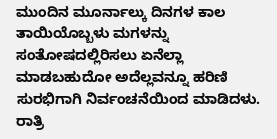ಮುಂದಿನ ಮೂರ್ನಾಲ್ಕು ದಿನಗಳ ಕಾಲ ತಾಯಿಯೊಬ್ಬಳು ಮಗಳನ್ನು ಸಂತೋಷದಲ್ಲಿರಿಸಲು ಏನೆಲ್ಲಾ ಮಾಡಬಹುದೋ ಅದೆಲ್ಲವನ್ನೂ ಹರಿಣಿ ಸುರಭಿಗಾಗಿ ನಿರ್ವಂಚನೆಯಿಂದ ಮಾಡಿದಳು. ರಾತ್ರಿ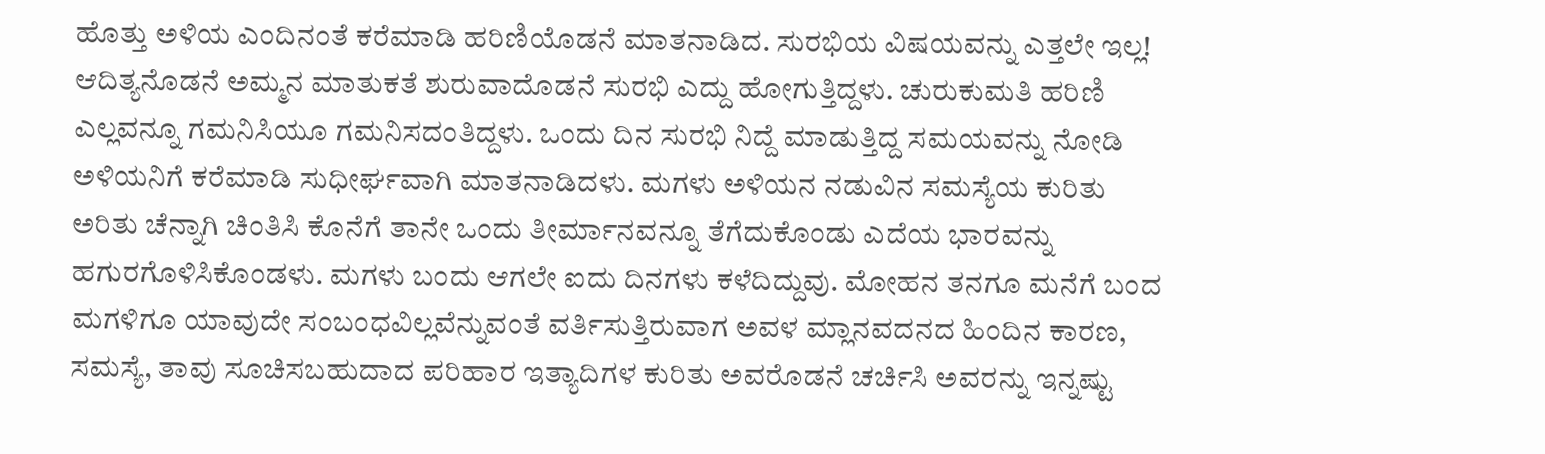ಹೊತ್ತು ಅಳಿಯ ಎಂದಿನಂತೆ ಕರೆಮಾಡಿ ಹರಿಣಿಯೊಡನೆ ಮಾತನಾಡಿದ. ಸುರಭಿಯ ವಿಷಯವನ್ನು ಎತ್ತಲೇ ಇಲ್ಲ! ಆದಿತ್ಯನೊಡನೆ ಅಮ್ಮನ ಮಾತುಕತೆ ಶುರುವಾದೊಡನೆ ಸುರಭಿ ಎದ್ದು ಹೋಗುತ್ತಿದ್ದಳು. ಚುರುಕುಮತಿ ಹರಿಣಿ ಎಲ್ಲವನ್ನೂ ಗಮನಿಸಿಯೂ ಗಮನಿಸದಂತಿದ್ದಳು. ಒಂದು ದಿನ ಸುರಭಿ ನಿದ್ದೆ ಮಾಡುತ್ತಿದ್ದ ಸಮಯವನ್ನು ನೋಡಿ ಅಳಿಯನಿಗೆ ಕರೆಮಾಡಿ ಸುಧೀರ್ಘವಾಗಿ ಮಾತನಾಡಿದಳು. ಮಗಳು ಅಳಿಯನ ನಡುವಿನ ಸಮಸ್ಯೆಯ ಕುರಿತು ಅರಿತು ಚೆನ್ನಾಗಿ ಚಿಂತಿಸಿ ಕೊನೆಗೆ ತಾನೇ ಒಂದು ತೀರ್ಮಾನವನ್ನೂ ತೆಗೆದುಕೊಂಡು ಎದೆಯ ಭಾರವನ್ನು ಹಗುರಗೊಳಿಸಿಕೊಂಡಳು. ಮಗಳು ಬಂದು ಆಗಲೇ ಐದು ದಿನಗಳು ಕಳೆದಿದ್ದುವು. ಮೋಹನ ತನಗೂ ಮನೆಗೆ ಬಂದ ಮಗಳಿಗೂ ಯಾವುದೇ ಸಂಬಂಧವಿಲ್ಲವೆನ್ನುವಂತೆ ವರ್ತಿಸುತ್ತಿರುವಾಗ ಅವಳ ಮ್ಲಾನವದನದ ಹಿಂದಿನ ಕಾರಣ, ಸಮಸ್ಯೆ, ತಾವು ಸೂಚಿಸಬಹುದಾದ ಪರಿಹಾರ ಇತ್ಯಾದಿಗಳ ಕುರಿತು ಅವರೊಡನೆ ಚರ್ಚಿಸಿ ಅವರನ್ನು ಇನ್ನಷ್ಟು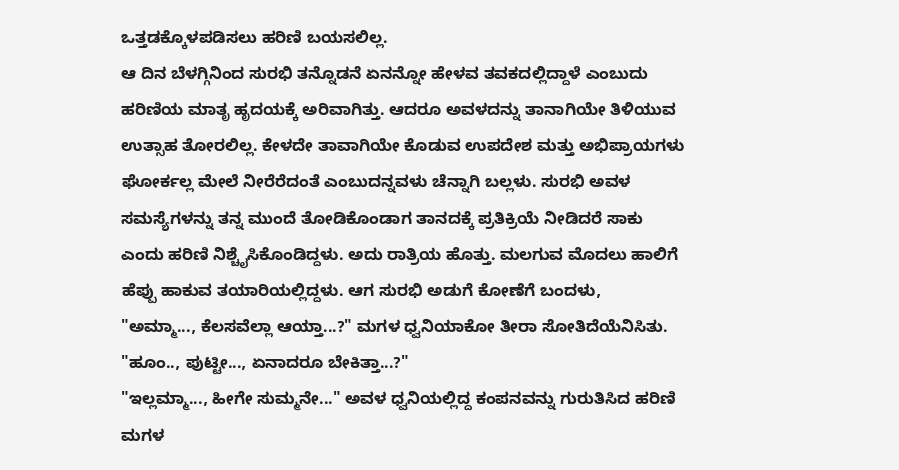ಒತ್ತಡಕ್ಕೊಳಪಡಿಸಲು ಹರಿಣಿ ಬಯಸಲಿಲ್ಲ.
ಆ ದಿನ ಬೆಳಗ್ಗಿನಿಂದ ಸುರಭಿ ತನ್ನೊಡನೆ ಏನನ್ನೋ ಹೇಳವ ತವಕದಲ್ಲಿದ್ದಾಳೆ ಎಂಬುದು ಹರಿಣಿಯ ಮಾತೃ ಹೃದಯಕ್ಕೆ ಅರಿವಾಗಿತ್ತು. ಆದರೂ ಅವಳದನ್ನು ತಾನಾಗಿಯೇ ತಿಳಿಯುವ ಉತ್ಸಾಹ ತೋರಲಿಲ್ಲ. ಕೇಳದೇ ತಾವಾಗಿಯೇ ಕೊಡುವ ಉಪದೇಶ ಮತ್ತು ಅಭಿಪ್ರಾಯಗಳು ಘೋರ್ಕಲ್ಲ ಮೇಲೆ ನೀರೆರೆದಂತೆ ಎಂಬುದನ್ನವಳು ಚೆನ್ನಾಗಿ ಬಲ್ಲಳು. ಸುರಭಿ ಅವಳ ಸಮಸ್ಯೆಗಳನ್ನು ತನ್ನ ಮುಂದೆ ತೋಡಿಕೊಂಡಾಗ ತಾನದಕ್ಕೆ ಪ್ರತಿಕ್ರಿಯೆ ನೀಡಿದರೆ ಸಾಕು ಎಂದು ಹರಿಣಿ ನಿಶ್ಚೈಸಿಕೊಂಡಿದ್ದಳು. ಅದು ರಾತ್ರಿಯ ಹೊತ್ತು. ಮಲಗುವ ಮೊದಲು ಹಾಲಿಗೆ ಹೆಪ್ಪು ಹಾಕುವ ತಯಾರಿಯಲ್ಲಿದ್ದಳು. ಆಗ ಸುರಭಿ ಅಡುಗೆ ಕೋಣೆಗೆ ಬಂದಳು,
"ಅಮ್ಮಾ..., ಕೆಲಸವೆಲ್ಲಾ ಆಯ್ತಾ...?" ಮಗಳ ಧ್ವನಿಯಾಕೋ ತೀರಾ ಸೋತಿದೆಯೆನಿಸಿತು.
"ಹೂಂ.., ಪುಟ್ಟೀ..., ಏನಾದರೂ ಬೇಕಿತ್ತಾ...?"
"ಇಲ್ಲಮ್ಮಾ..., ಹೀಗೇ ಸುಮ್ಮನೇ..." ಅವಳ ಧ್ವನಿಯಲ್ಲಿದ್ದ ಕಂಪನವನ್ನು ಗುರುತಿಸಿದ ಹರಿಣಿ ಮಗಳ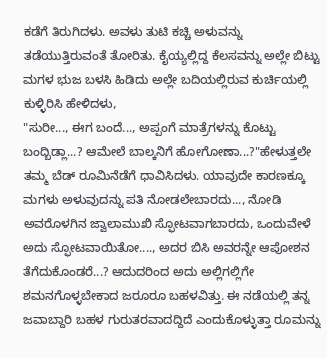ಕಡೆಗೆ ತಿರುಗಿದಳು. ಅವಳು ತುಟಿ ಕಚ್ಚಿ ಅಳುವನ್ನು ತಡೆಯುತ್ತಿರುವಂತೆ ತೋರಿತು. ಕೈಯ್ಯಲ್ಲಿದ್ದ ಕೆಲಸವನ್ನು ಅಲ್ಲೇ ಬಿಟ್ಟು ಮಗಳ ಭುಜ ಬಳಸಿ ಹಿಡಿದು ಅಲ್ಲೇ ಬದಿಯಲ್ಲಿರುವ ಕುರ್ಚಿಯಲ್ಲಿ ಕುಳ್ಳಿರಿಸಿ ಹೇಳಿದಳು,
"ಸುರೀ..., ಈಗ ಬಂದೆ..., ಅಪ್ಪಂಗೆ ಮಾತ್ರೆಗಳನ್ನು ಕೊಟ್ಟು ಬಂದ್ಬಿಡ್ಲಾ...? ಆಮೇಲೆ ಬಾಲ್ಕನಿಗೆ ಹೋಗೋಣಾ...?"ಹೇಳುತ್ತಲೇ ತಮ್ಮ ಬೆಡ್ ರೂಮಿನೆಡೆಗೆ ಧಾವಿಸಿದಳು. ಯಾವುದೇ ಕಾರಣಕ್ಕೂ ಮಗಳು ಅಳುವುದನ್ನು ಪತಿ ನೋಡಲೇಬಾರದು..., ನೋಡಿ ಅವರೊಳಗಿನ ಜ್ವಾಲಾಮುಖಿ ಸ್ಫೋಟವಾಗಬಾರದು, ಒಂದುವೇಳೆ ಅದು ಸ್ಫೋಟವಾಯಿತೋ...., ಅದರ ಬಿಸಿ ಅವರನ್ನೇ ಆಪೋಶನ ತೆಗೆದುಕೊಂಡರೆ...? ಆದುದರಿಂದ ಅದು ಅಲ್ಲಿಗಲ್ಲಿಗೇ ಶಮನಗೊಳ್ಳಬೇಕಾದ ಜರೂರೂ ಬಹಳವಿತ್ತು. ಈ ನಡೆಯಲ್ಲಿ ತನ್ನ ಜವಾಬ್ದಾರಿ ಬಹಳ ಗುರುತರವಾದದ್ದಿದೆ ಎಂದುಕೊಳ್ಳುತ್ತಾ ರೂಮನ್ನು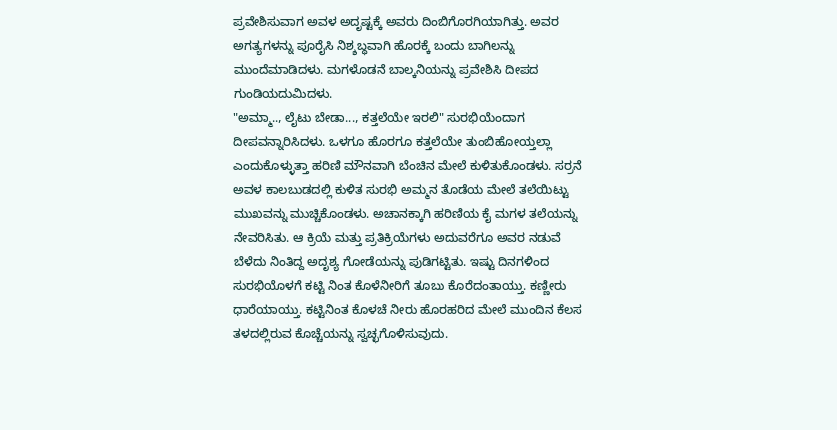ಪ್ರವೇಶಿಸುವಾಗ ಅವಳ ಅದೃಷ್ಟಕ್ಕೆ ಅವರು ದಿಂಬಿಗೊರಗಿಯಾಗಿತ್ತು. ಅವರ ಅಗತ್ಯಗಳನ್ನು ಪೂರೈಸಿ ನಿಶ್ಶಬ್ಧವಾಗಿ ಹೊರಕ್ಕೆ ಬಂದು ಬಾಗಿಲನ್ನು ಮುಂದೆಮಾಡಿದಳು. ಮಗಳೊಡನೆ ಬಾಲ್ಕನಿಯನ್ನು ಪ್ರವೇಶಿಸಿ ದೀಪದ ಗುಂಡಿಯದುಮಿದಳು.
"ಅಮ್ಮಾ.., ಲೈಟು ಬೇಡಾ..., ಕತ್ತಲೆಯೇ ಇರಲಿ" ಸುರಭಿಯೆಂದಾಗ ದೀಪವನ್ನಾರಿಸಿದಳು. ಒಳಗೂ ಹೊರಗೂ ಕತ್ತಲೆಯೇ ತುಂಬಿಹೋಯ್ತಲ್ಲಾ ಎಂದುಕೊಳ್ಳುತ್ತಾ ಹರಿಣಿ ಮೌನವಾಗಿ ಬೆಂಚಿನ ಮೇಲೆ ಕುಳಿತುಕೊಂಡಳು. ಸರ್ರನೆ ಅವಳ ಕಾಲಬುಡದಲ್ಲಿ ಕುಳಿತ ಸುರಭಿ ಅಮ್ಮನ ತೊಡೆಯ ಮೇಲೆ ತಲೆಯಿಟ್ಟು ಮುಖವನ್ನು ಮುಚ್ಚಿಕೊಂಡಳು. ಅಚಾನಕ್ಕಾಗಿ ಹರಿಣಿಯ ಕೈ ಮಗಳ ತಲೆಯನ್ನು ನೇವರಿಸಿತು. ಆ ಕ್ರಿಯೆ ಮತ್ತು ಪ್ರತಿಕ್ರಿಯೆಗಳು ಅದುವರೆಗೂ ಅವರ ನಡುವೆ ಬೆಳೆದು ನಿಂತಿದ್ದ ಅದೃಶ್ಯ ಗೋಡೆಯನ್ನು ಪುಡಿಗಟ್ಟಿತು. ಇಷ್ಟು ದಿನಗಳಿಂದ ಸುರಭಿಯೊಳಗೆ ಕಟ್ಟಿ ನಿಂತ ಕೊಳೆನೀರಿಗೆ ತೂಬು ಕೊರೆದಂತಾಯ್ತು. ಕಣ್ಣೀರು ಧಾರೆಯಾಯ್ತು. ಕಟ್ಟಿನಿಂತ ಕೊಳಚೆ ನೀರು ಹೊರಹರಿದ ಮೇಲೆ ಮುಂದಿನ ಕೆಲಸ ತಳದಲ್ಲಿರುವ ಕೊಚ್ಚೆಯನ್ನು ಸ್ವಚ್ಛಗೊಳಿಸುವುದು.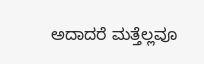ಅದಾದರೆ ಮತ್ತೆಲ್ಲವೂ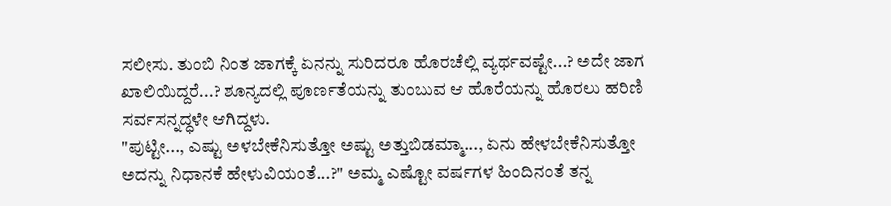ಸಲೀಸು. ತುಂಬಿ ನಿಂತ ಜಾಗಕ್ಕೆ ಏನನ್ನು ಸುರಿದರೂ ಹೊರಚೆಲ್ಲಿ ವ್ಯರ್ಥವಷ್ಟೇ...? ಅದೇ ಜಾಗ ಖಾಲಿಯಿದ್ದರೆ...? ಶೂನ್ಯದಲ್ಲಿ ಪೂರ್ಣತೆಯನ್ನು ತುಂಬುವ ಆ ಹೊರೆಯನ್ನು ಹೊರಲು ಹರಿಣಿ ಸರ್ವಸನ್ನದ್ಧಳೇ ಆಗಿದ್ದಳು.
"ಪುಟ್ಟೀ..., ಎಷ್ಟು ಅಳಬೇಕೆನಿಸುತ್ತೋ ಅಷ್ಟು ಅತ್ತುಬಿಡಮ್ಮಾ..., ಏನು ಹೇಳಬೇಕೆನಿಸುತ್ತೋ ಅದನ್ನು ನಿಧಾನಕೆ ಹೇಳುವಿಯಂತೆ...?" ಅಮ್ಮ ಎಷ್ಟೋ ವರ್ಷಗಳ ಹಿಂದಿನಂತೆ ತನ್ನ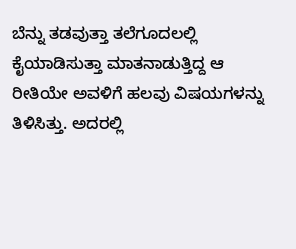ಬೆನ್ನು ತಡವುತ್ತಾ ತಲೆಗೂದಲಲ್ಲಿ ಕೈಯಾಡಿಸುತ್ತಾ ಮಾತನಾಡುತ್ತಿದ್ದ ಆ ರೀತಿಯೇ ಅವಳಿಗೆ ಹಲವು ವಿಷಯಗಳನ್ನು ತಿಳಿಸಿತ್ತು. ಅದರಲ್ಲಿ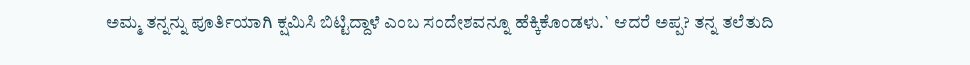ಅಮ್ಮ ತನ್ನನ್ನು ಪೂರ್ತಿಯಾಗಿ ಕ್ಷಮಿಸಿ ಬಿಟ್ಟಿದ್ದಾಳೆ ಎಂಬ ಸಂದೇಶವನ್ನೂ ಹೆಕ್ಕಿಕೊಂಡಳು.` ಆದರೆ ಅಪ್ಪ? ತನ್ನ ತಲೆತುದಿ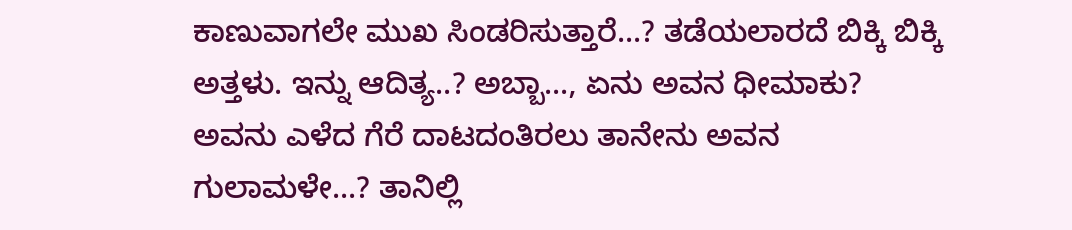ಕಾಣುವಾಗಲೇ ಮುಖ ಸಿಂಡರಿಸುತ್ತಾರೆ...? ತಡೆಯಲಾರದೆ ಬಿಕ್ಕಿ ಬಿಕ್ಕಿ ಅತ್ತಳು. ಇನ್ನು ಆದಿತ್ಯ..? ಅಬ್ಬಾ..., ಏನು ಅವನ ಧೀಮಾಕು? ಅವನು ಎಳೆದ ಗೆರೆ ದಾಟದಂತಿರಲು ತಾನೇನು ಅವನ ಗುಲಾಮಳೇ...? ತಾನಿಲ್ಲಿ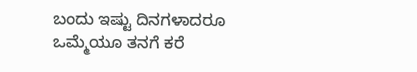ಬಂದು ಇಷ್ಟು ದಿನಗಳಾದರೂ ಒಮ್ಮೆಯೂ ತನಗೆ ಕರೆ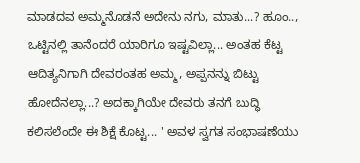ಮಾಡದವ ಅಮ್ಮನೊಡನೆ ಅದೇನು ನಗು, ಮಾತು...? ಹೂಂ.., ಒಟ್ಟಿನಲ್ಲಿ ತಾನೆಂದರೆ ಯಾರಿಗೂ ಇಷ್ಟವಿಲ್ಲಾ... ಅಂತಹ ಕೆಟ್ಟ ಆದಿತ್ಯನಿಗಾಗಿ ದೇವರಂತಹ ಅಮ್ಮ, ಅಪ್ಪನನ್ನು ಬಿಟ್ಟು ಹೋದೆನಲ್ಲಾ...? ಅದಕ್ಕಾಗಿಯೇ ದೇವರು ತನಗೆ ಬುದ್ಧಿ ಕಲಿಸಲೆಂದೇ ಈ ಶಿಕ್ಷೆ ಕೊಟ್ಟ... ' ಅವಳ ಸ್ವಗತ ಸಂಭಾಷಣೆಯು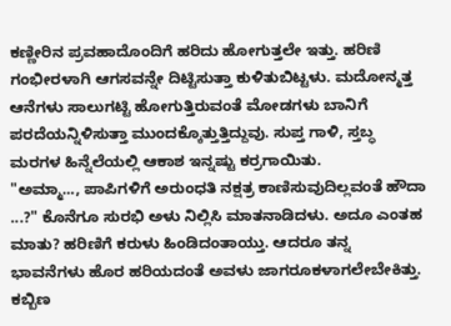ಕಣ್ಣೀರಿನ ಪ್ರವಹಾದೊಂದಿಗೆ ಹರಿದು ಹೋಗುತ್ತಲೇ ಇತ್ತು. ಹರಿಣಿ ಗಂಭೀರಳಾಗಿ ಆಗಸವನ್ನೇ ದಿಟ್ಟಿಸುತ್ತಾ ಕುಳಿತುಬಿಟ್ಟಳು. ಮದೋನ್ಮತ್ತ ಆನೆಗಳು ಸಾಲುಗಟ್ಟಿ ಹೋಗುತ್ತಿರುವಂತೆ ಮೋಡಗಳು ಬಾನಿಗೆ ಪರದೆಯನ್ನಿಳಿಸುತ್ತಾ ಮುಂದಕ್ಕೊತ್ತುತ್ತಿದ್ದುವು. ಸುಪ್ತ ಗಾಳಿ, ಸ್ತಬ್ಧ ಮರಗಳ ಹಿನ್ನೆಲೆಯಲ್ಲಿ ಆಕಾಶ ಇನ್ನಷ್ಟು ಕರ್ರಗಾಯಿತು.
"ಅಮ್ಮಾ..., ಪಾಪಿಗಳಿಗೆ ಅರುಂಧತಿ ನಕ್ಷತ್ರ ಕಾಣಿಸುವುದಿಲ್ಲವಂತೆ ಹೌದಾ ...?" ಕೊನೆಗೂ ಸುರಭಿ ಅಳು ನಿಲ್ಲಿಸಿ ಮಾತನಾಡಿದಳು. ಅದೂ ಎಂತಹ ಮಾತು? ಹರಿಣಿಗೆ ಕರುಳು ಹಿಂಡಿದಂತಾಯ್ತು. ಆದರೂ ತನ್ನ ಭಾವನೆಗಳು ಹೊರ ಹರಿಯದಂತೆ ಅವಳು ಜಾಗರೂಕಳಾಗಲೇಬೇಕಿತ್ತು. ಕಬ್ಬಿಣ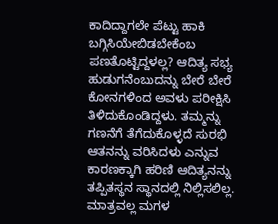ಕಾದಿದ್ದಾಗಲೇ ಪೆಟ್ಟು ಹಾಕಿ ಬಗ್ಗಿಸಿಯೇಬಿಡಬೇಕೆಂಬ ಪಣತೊಟ್ಟಿದ್ದಳಲ್ಲ? ಆದಿತ್ಯ ಸಭ್ಯ ಹುಡುಗನೆಂಬುದನ್ನು ಬೇರೆ ಬೇರೆ ಕೋನಗಳಿಂದ ಅವಳು ಪರೀಕ್ಷಿಸಿ ತಿಳಿದುಕೊಂಡಿದ್ದಳು. ತಮ್ಮನ್ನು ಗಣನೆಗೆ ತೆಗೆದುಕೊಳ್ಳದೆ ಸುರಭಿ ಆತನನ್ನು ವರಿಸಿದಳು ಎನ್ನುವ ಕಾರಣಕ್ಕಾಗಿ ಹರಿಣಿ ಆದಿತ್ಯನನ್ನು ತಪ್ಪಿತಸ್ಥನ ಸ್ಥಾನದಲ್ಲಿ ನಿಲ್ಲಿಸಲಿಲ್ಲ. ಮಾತ್ರವಲ್ಲ ಮಗಳ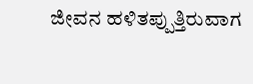ಜೀವನ ಹಳಿತಪ್ಪುತ್ತಿರುವಾಗ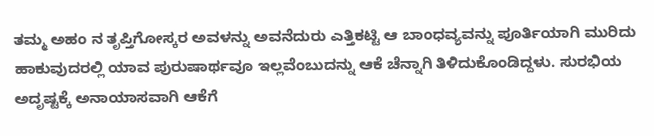ತಮ್ಮ ಅಹಂ ನ ತೃಪ್ತಿಗೋಸ್ಕರ ಅವಳನ್ನು ಅವನೆದುರು ಎತ್ತಿಕಟ್ಟಿ ಆ ಬಾಂಧವ್ಯವನ್ನು ಪೂರ್ತಿಯಾಗಿ ಮುರಿದು ಹಾಕುವುದರಲ್ಲಿ ಯಾವ ಪುರುಷಾರ್ಥವೂ ಇಲ್ಲವೆಂಬುದನ್ನು ಆಕೆ ಚೆನ್ನಾಗಿ ತಿಳಿದುಕೊಂಡಿದ್ದಳು. ಸುರಭಿಯ ಅದೃಷ್ಟಕ್ಕೆ ಅನಾಯಾಸವಾಗಿ ಆಕೆಗೆ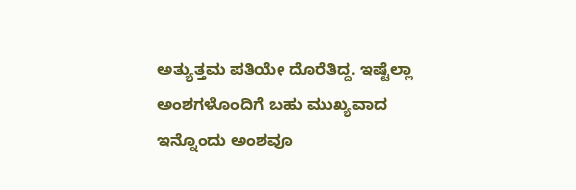ಅತ್ಯುತ್ತಮ ಪತಿಯೇ ದೊರೆತಿದ್ದ. ಇಷ್ಟೆಲ್ಲಾ ಅಂಶಗಳೊಂದಿಗೆ ಬಹು ಮುಖ್ಯವಾದ ಇನ್ನೊಂದು ಅಂಶವೂ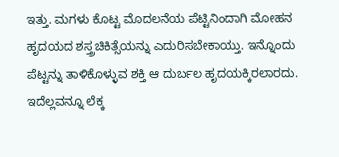ಇತ್ತು. ಮಗಳು ಕೊಟ್ಟ ಮೊದಲನೆಯ ಪೆಟ್ಟಿನಿಂದಾಗಿ ಮೋಹನ ಹೃದಯದ ಶಸ್ತ್ರಚಿಕಿತ್ಸೆಯನ್ನು ಎದುರಿಸಬೇಕಾಯ್ತು. ಇನ್ನೊಂದು ಪೆಟ್ಟನ್ನು ತಾಳಿಕೊಳ್ಳುವ ಶಕ್ತಿ ಆ ದುರ್ಬಲ ಹೃದಯಕ್ಕಿರಲಾರದು. ಇದೆಲ್ಲವನ್ನೂ ಲೆಕ್ಕ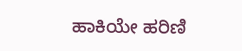ಹಾಕಿಯೇ ಹರಿಣಿ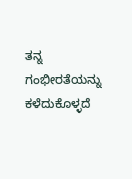ತನ್ನ ಗಂಭೀರತೆಯನ್ನು ಕಳೆದುಕೊಳ್ಳದೆ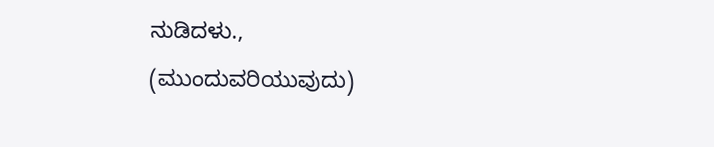ನುಡಿದಳು.,
(ಮುಂದುವರಿಯುವುದು)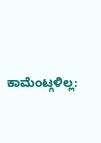ಕಾಮೆಂಟ್ಗಳಿಲ್ಲ: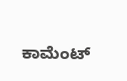ಕಾಮೆಂಟ್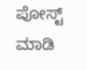ಪೋಸ್ಟ್ ಮಾಡಿ